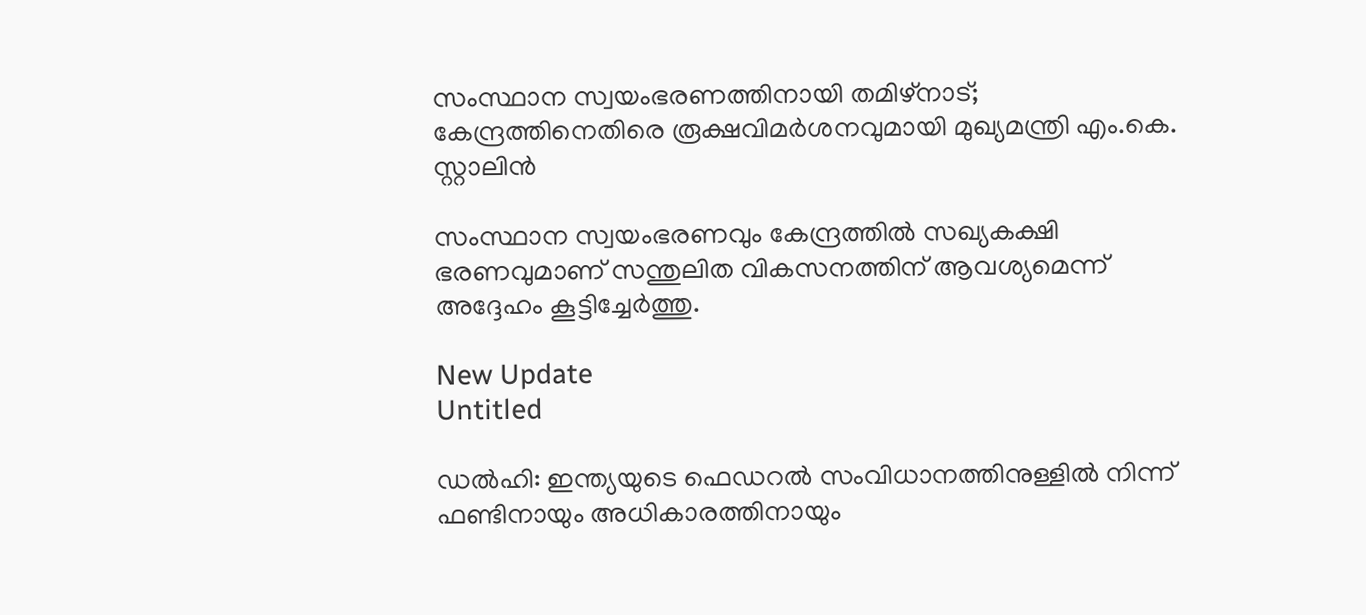സംസ്ഥാന സ്വയംഭരണത്തിനായി തമിഴ്‌നാട്; കേന്ദ്രത്തിനെതിരെ രൂക്ഷവിമർശനവുമായി മുഖ്യമന്ത്രി എം.കെ. സ്റ്റാലിൻ

സംസ്ഥാന സ്വയംഭരണവും കേന്ദ്രത്തില്‍ സഖ്യകക്ഷി ഭരണവുമാണ് സന്തുലിത വികസനത്തിന് ആവശ്യമെന്ന് അദ്ദേഹം കൂട്ടിച്ചേര്‍ത്തു.

New Update
Untitled

ഡല്‍ഹി: ഇന്ത്യയുടെ ഫെഡറല്‍ സംവിധാനത്തിനുള്ളില്‍ നിന്ന് ഫണ്ടിനായും അധികാരത്തിനായും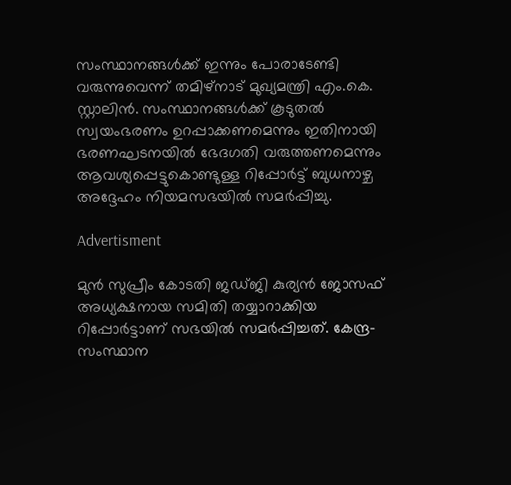സംസ്ഥാനങ്ങള്‍ക്ക് ഇന്നും പോരാടേണ്ടി വരുന്നുവെന്ന് തമിഴ്നാട് മുഖ്യമന്ത്രി എം.കെ. സ്റ്റാലിന്‍. സംസ്ഥാനങ്ങള്‍ക്ക് കൂടുതല്‍ സ്വയംഭരണം ഉറപ്പാക്കണമെന്നും ഇതിനായി ഭരണഘടനയില്‍ ഭേദഗതി വരുത്തണമെന്നും ആവശ്യപ്പെട്ടുകൊണ്ടുള്ള റിപ്പോര്‍ട്ട് ബുധനാഴ്ച അദ്ദേഹം നിയമസഭയില്‍ സമര്‍പ്പിച്ചു.

Advertisment

മുന്‍ സുപ്രീം കോടതി ജഡ്ജി കുര്യന്‍ ജോസഫ് അധ്യക്ഷനായ സമിതി തയ്യാറാക്കിയ റിപ്പോര്‍ട്ടാണ് സഭയില്‍ സമര്‍പ്പിച്ചത്. കേന്ദ്ര-സംസ്ഥാന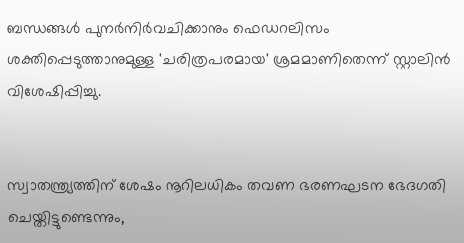ബന്ധങ്ങള്‍ പുനര്‍നിര്‍വചിക്കാനും ഫെഡറലിസം ശക്തിപ്പെടുത്താനുമുള്ള 'ചരിത്രപരമായ' ശ്രമമാണിതെന്ന് സ്റ്റാലിന്‍ വിശേഷിപ്പിച്ചു.


സ്വാതന്ത്ര്യത്തിന് ശേഷം നൂറിലധികം തവണ ഭരണഘടന ഭേദഗതി ചെയ്തിട്ടുണ്ടെന്നും,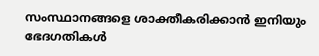സംസ്ഥാനങ്ങളെ ശാക്തീകരിക്കാന്‍ ഇനിയും ഭേദഗതികള്‍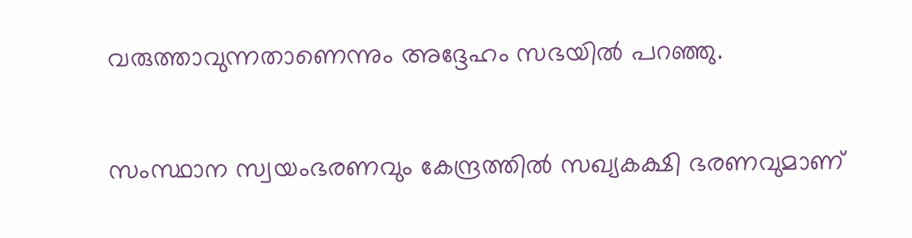വരുത്താവുന്നതാണെന്നും അദ്ദേഹം സഭയില്‍ പറഞ്ഞു.

സംസ്ഥാന സ്വയംഭരണവും കേന്ദ്രത്തില്‍ സഖ്യകക്ഷി ഭരണവുമാണ്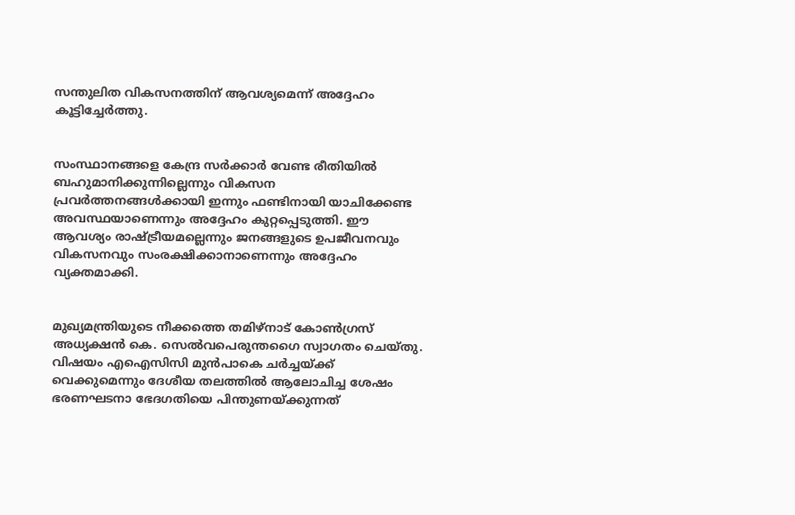സന്തുലിത വികസനത്തിന് ആവശ്യമെന്ന് അദ്ദേഹം കൂട്ടിച്ചേര്‍ത്തു.


സംസ്ഥാനങ്ങളെ കേന്ദ്ര സര്‍ക്കാര്‍ വേണ്ട രീതിയില്‍ ബഹുമാനിക്കുന്നില്ലെന്നും വികസന പ്രവര്‍ത്തനങ്ങള്‍ക്കായി ഇന്നും ഫണ്ടിനായി യാചിക്കേണ്ട അവസ്ഥയാണെന്നും അദ്ദേഹം കുറ്റപ്പെടുത്തി. ഈ ആവശ്യം രാഷ്ട്രീയമല്ലെന്നും ജനങ്ങളുടെ ഉപജീവനവും വികസനവും സംരക്ഷിക്കാനാണെന്നും അദ്ദേഹം വ്യക്തമാക്കി.


മുഖ്യമന്ത്രിയുടെ നീക്കത്തെ തമിഴ്നാട് കോണ്‍ഗ്രസ് അധ്യക്ഷന്‍ കെ. സെല്‍വപെരുന്തഗൈ സ്വാഗതം ചെയ്തു. വിഷയം എഐസിസി മുന്‍പാകെ ചര്‍ച്ചയ്ക്ക് വെക്കുമെന്നും ദേശീയ തലത്തില്‍ ആലോചിച്ച ശേഷം ഭരണഘടനാ ഭേദഗതിയെ പിന്തുണയ്ക്കുന്നത്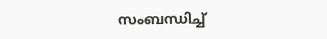സംബന്ധിച്ച്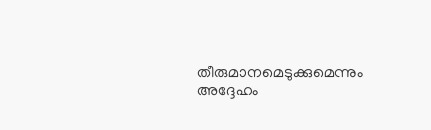തീരുമാനമെടുക്കുമെന്നും അദ്ദേഹം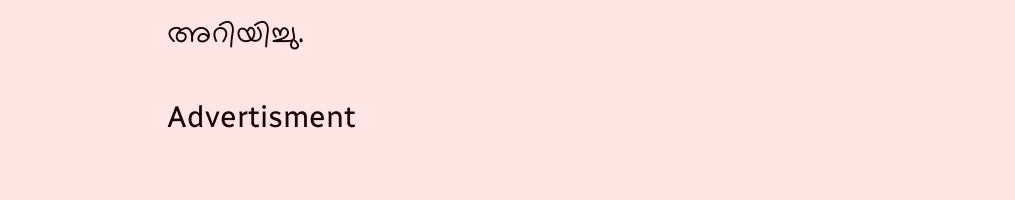അറിയിച്ചു.

Advertisment